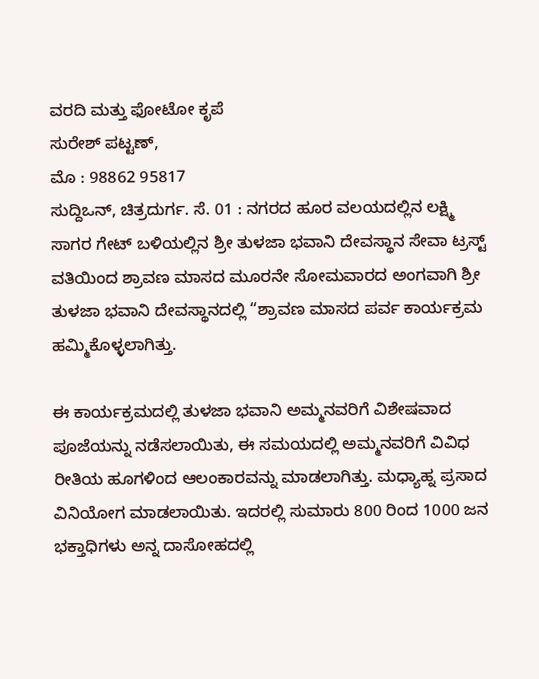ವರದಿ ಮತ್ತು ಫೋಟೋ ಕೃಪೆ
ಸುರೇಶ್ ಪಟ್ಟಣ್,
ಮೊ : 98862 95817
ಸುದ್ದಿಒನ್, ಚಿತ್ರದುರ್ಗ. ಸೆ. 01 : ನಗರದ ಹೂರ ವಲಯದಲ್ಲಿನ ಲಕ್ಷ್ಮಿ ಸಾಗರ ಗೇಟ್ ಬಳಿಯಲ್ಲಿನ ಶ್ರೀ ತುಳಜಾ ಭವಾನಿ ದೇವಸ್ಥಾನ ಸೇವಾ ಟ್ರಸ್ಟ್ ವತಿಯಿಂದ ಶ್ರಾವಣ ಮಾಸದ ಮೂರನೇ ಸೋಮವಾರದ ಅಂಗವಾಗಿ ಶ್ರೀ ತುಳಜಾ ಭವಾನಿ ದೇವಸ್ಥಾನದಲ್ಲಿ “ಶ್ರಾವಣ ಮಾಸದ ಪರ್ವ ಕಾರ್ಯಕ್ರಮ ಹಮ್ಮಿಕೊಳ್ಳಲಾಗಿತ್ತು.

ಈ ಕಾರ್ಯಕ್ರಮದಲ್ಲಿ ತುಳಜಾ ಭವಾನಿ ಅಮ್ಮನವರಿಗೆ ವಿಶೇಷವಾದ ಪೂಜೆಯನ್ನು ನಡೆಸಲಾಯಿತು, ಈ ಸಮಯದಲ್ಲಿ ಅಮ್ಮನವರಿಗೆ ವಿವಿಧ ರೀತಿಯ ಹೂಗಳಿಂದ ಆಲಂಕಾರವನ್ನು ಮಾಡಲಾಗಿತ್ತು. ಮಧ್ಯಾಹ್ನ ಪ್ರಸಾದ ವಿನಿಯೋಗ ಮಾಡಲಾಯಿತು. ಇದರಲ್ಲಿ ಸುಮಾರು 800 ರಿಂದ 1000 ಜನ ಭಕ್ತಾಧಿಗಳು ಅನ್ನ ದಾಸೋಹದಲ್ಲಿ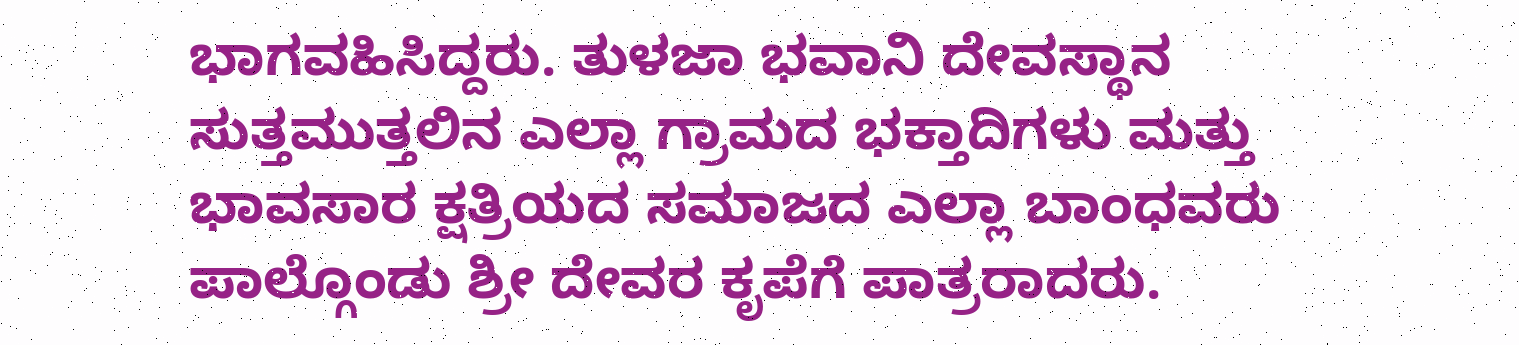ಭಾಗವಹಿಸಿದ್ದರು. ತುಳಜಾ ಭವಾನಿ ದೇವಸ್ಥಾನ ಸುತ್ತಮುತ್ತಲಿನ ಎಲ್ಲಾ ಗ್ರಾಮದ ಭಕ್ತಾದಿಗಳು ಮತ್ತು ಭಾವಸಾರ ಕ್ಷತ್ರಿಯದ ಸಮಾಜದ ಎಲ್ಲಾ ಬಾಂಧವರು ಪಾಲ್ಗೊಂಡು ಶ್ರೀ ದೇವರ ಕೃಪೆಗೆ ಪಾತ್ರರಾದರು.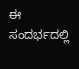ಈ ಸಂದರ್ಭದಲ್ಲಿ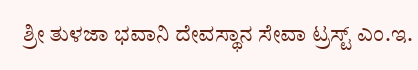ಶ್ರೀ ತುಳಜಾ ಭವಾನಿ ದೇವಸ್ಥಾನ ಸೇವಾ ಟ್ರಸ್ಟ್ ಎಂ.ಇ.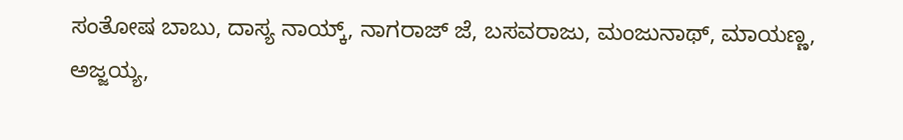ಸಂತೋಷ ಬಾಬು, ದಾಸ್ಯ ನಾಯ್ಕ್, ನಾಗರಾಜ್ ಜೆ, ಬಸವರಾಜು, ಮಂಜುನಾಥ್, ಮಾಯಣ್ಣ, ಅಜ್ಜಯ್ಯ,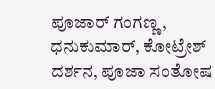ಪೂಜಾರ್ ಗಂಗಣ್ಣ, ಧನುಕುಮಾರ್, ಕೋಟ್ರೇಶ್ ದರ್ಶನ, ಪೂಜಾ ಸಂತೋಷ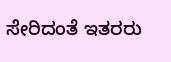ಸೇರಿದಂತೆ ಇತರರು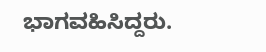ಭಾಗವಹಿಸಿದ್ದರು.